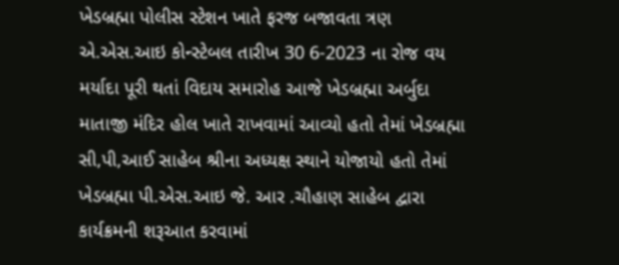ખેડબ્રહ્મા પોલીસ સ્ટેશન ખાતે ફરજ બજાવતા ત્રણ એ.એસ.આઇ કોન્સ્ટેબલ તારીખ 30 6-2023 ના રોજ વય મર્યાદા પૂરી થતાં વિદાય સમારોહ આજે ખેડબ્રહ્મા અર્બુદા માતાજી મંદિર હોલ ખાતે રાખવામાં આવ્યો હતો તેમાં ખેડબ્રહ્મા સી,પી,આઈ સાહેબ શ્રીના અધ્યક્ષ સ્થાને યોજાયો હતો તેમાં ખેડબ્રહ્મા પી.એસ.આઇ જે. આર .ચૌહાણ સાહેબ દ્વારા કાર્યક્રમની શરૂઆત કરવામાં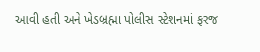આવી હતી અને ખેડબ્રહ્મા પોલીસ સ્ટેશનમાં ફરજ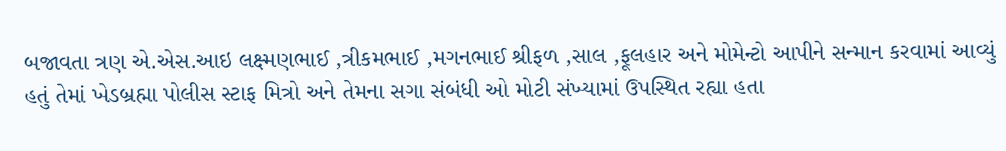બજાવતા ત્રણ એ.એસ.આઇ લક્ષ્મણભાઈ ,ત્રીકમભાઈ ,મગનભાઈ શ્રીફળ ,સાલ ,ફૂલહાર અને મોમેન્ટો આપીને સન્માન કરવામાં આવ્યું હતું તેમાં ખેડબ્રહ્મા પોલીસ સ્ટાફ મિત્રો અને તેમના સગા સંબંધી ઓ મોટી સંખ્યામાં ઉપસ્થિત રહ્યા હતા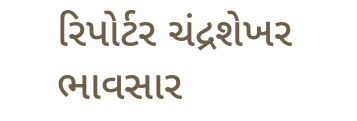રિપોર્ટર ચંદ્રશેખર ભાવસાર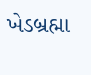ખેડબ્રહ્મા